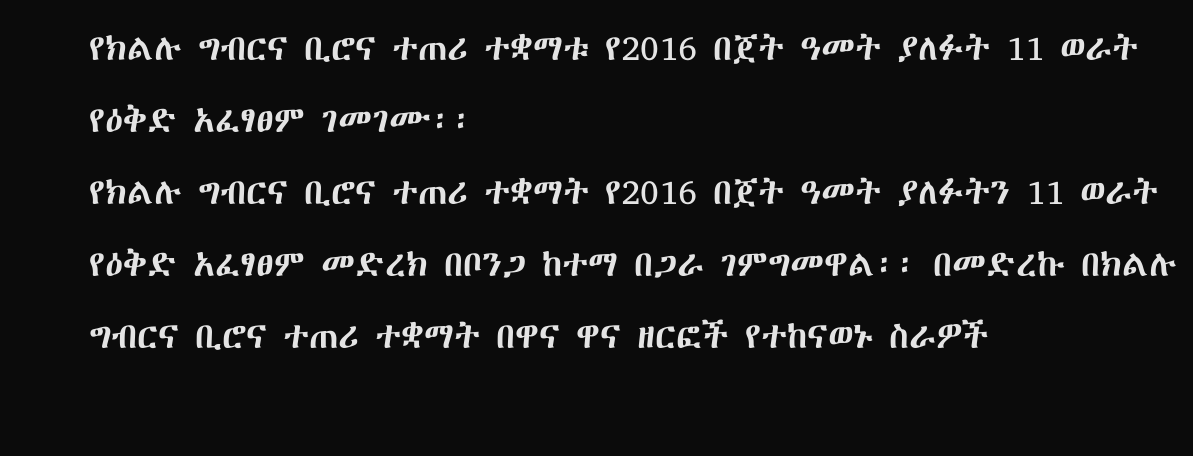የክልሉ ግብርና ቢሮና ተጠሪ ተቋማቱ የ2016 በጀት ዓመት ያለፉት 11 ወራት የዕቅድ አፈፃፀም ገመገሙ፡፡
የክልሉ ግብርና ቢሮና ተጠሪ ተቋማት የ2016 በጀት ዓመት ያለፉትን 11 ወራት የዕቅድ አፈፃፀም መድረክ በቦንጋ ከተማ በጋራ ገምግመዋል፡፡ በመድረኩ በክልሉ ግብርና ቢሮና ተጠሪ ተቋማት በዋና ዋና ዘርፎች የተከናወኑ ስራዎች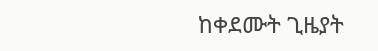ከቀደሙት ጊዜያት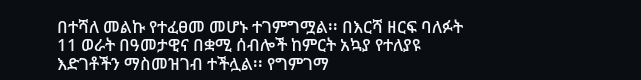በተሻለ መልኩ የተፈፀመ መሆኑ ተገምግሟል፡፡ በእርሻ ዘርፍ ባለፉት 11 ወራት በዓመታዊና በቋሚ ሰብሎች ከምርት አኳያ የተለያዩ እድገቶችን ማስመዝገብ ተችሏል፡፡ የግምገማ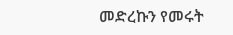መድረኩን የመሩት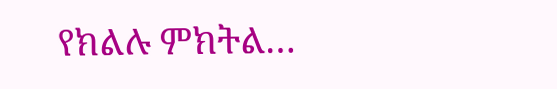የክልሉ ምክትል…